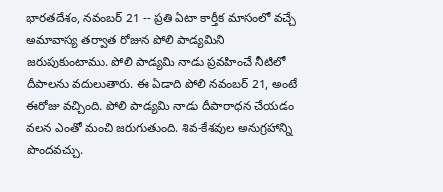భారతదేశం, నవంబర్ 21 -- ప్రతి ఏటా కార్తీక మాసంలో వచ్చే అమావాస్య తర్వాత రోజున పోలి పాడ్యమిని జరుపుకుంటాము. పోలి పాడ్యమి నాడు ప్రవహించే నీటిలో దీపాలను వదులుతారు. ఈ ఏడాది పోలి నవంబర్ 21, అంటే ఈరోజు వచ్చింది. పోలి పాడ్యమి నాడు దీపారాధన చేయడం వలన ఎంతో మంచి జరుగుతుంది. శివ-కేశవుల అనుగ్రహాన్ని పొందవచ్చు.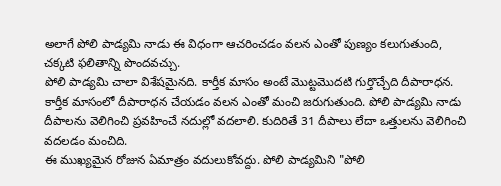అలాగే పోలి పాడ్యమి నాడు ఈ విధంగా ఆచరించడం వలన ఎంతో పుణ్యం కలుగుతుంది, చక్కటి ఫలితాన్ని పొందవచ్చు.
పోలి పాడ్యమి చాలా విశేషమైనది. కార్తీక మాసం అంటే మొట్టమొదటి గుర్తొచ్చేది దీపారాధన. కార్తీక మాసంలో దీపారాధన చేయడం వలన ఎంతో మంచి జరుగుతుంది. పోలి పాడ్యమి నాడు దీపాలను వెలిగించి ప్రవహించే నదుల్లో వదలాలి. కుదిరితే 31 దీపాలు లేదా ఒత్తులను వెలిగించి వదలడం మంచిది.
ఈ ముఖ్యమైన రోజున ఏమాత్రం వదులుకోవద్దు. పోలి పాడ్యమిని "పోలి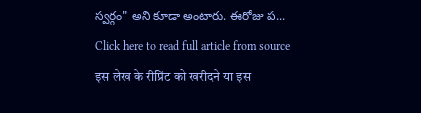స్వర్గం" అని కూడా అంటారు. ఈరోజు ప...
Click here to read full article from source
इस लेख के रीप्रिंट को खरीदने या इस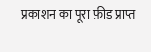प्रकाशन का पूरा फ़ीड प्राप्त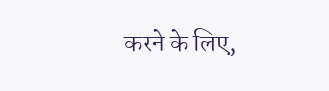करने के लिए,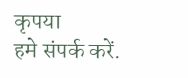कृपया
हमे संपर्क करें.